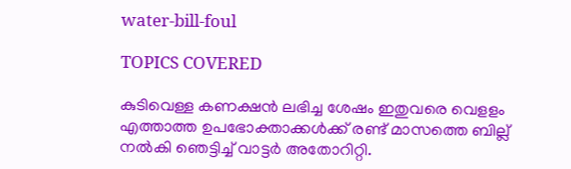water-bill-foul

TOPICS COVERED

കുടിവെള്ള കണക്ഷൻ ലഭിച്ച ശേഷം ഇതുവരെ വെളളം എത്താത്ത ഉപഭോക്താക്കൾക്ക് രണ്ട് മാസത്തെ ബില്ല് നൽകി ഞെട്ടിച്ച് വാട്ടർ അതോറിറ്റി.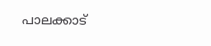പാലക്കാട്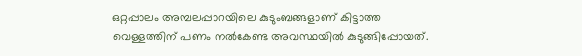ഒറ്റപ്പാലം അമ്പലപ്പാറയിലെ കുടുംബങ്ങളാണ് കിട്ടാത്ത വെള്ളത്തിന് പണം നൽകേണ്ട അവസ്ഥയിൽ കുടുങ്ങിപ്പോയത്.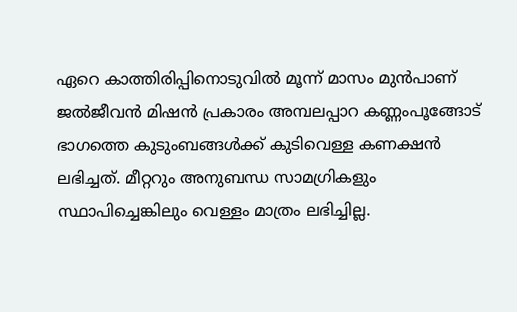ഏറെ കാത്തിരിപ്പിനൊടുവിൽ മൂന്ന് മാസം മുൻപാണ്  ജൽജീവൻ മിഷൻ പ്രകാരം അമ്പലപ്പാറ കണ്ണംപൂങ്ങോട് ഭാഗത്തെ കുടുംബങ്ങൾക്ക് കുടിവെള്ള കണക്ഷൻ ലഭിച്ചത്. മീറ്ററും അനുബന്ധ സാമഗ്രികളും സ്ഥാപിച്ചെങ്കിലും വെള്ളം മാത്രം ലഭിച്ചില്ല.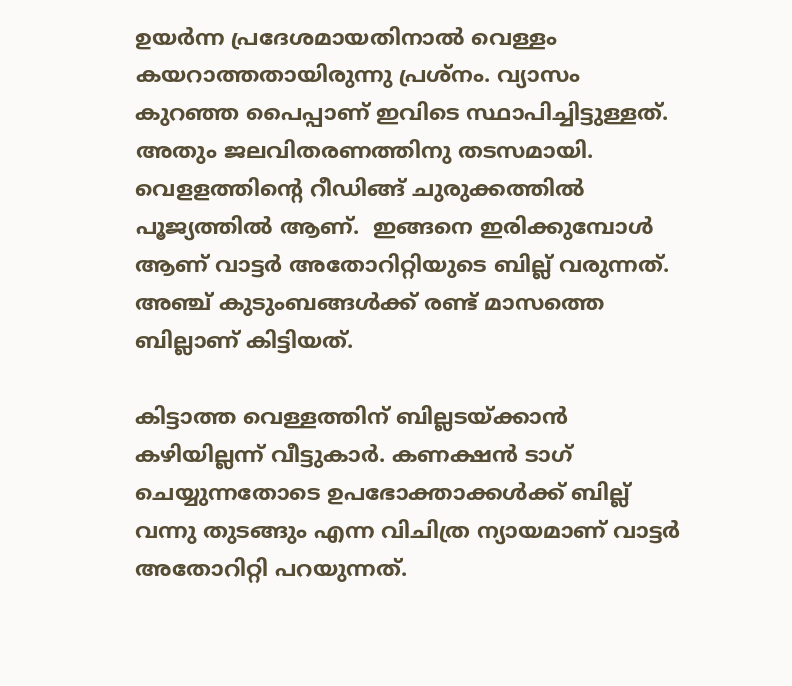ഉയർന്ന പ്രദേശമായതിനാൽ വെള്ളം കയറാത്തതായിരുന്നു പ്രശ്‌നം. വ്യാസം കുറഞ്ഞ പൈപ്പാണ് ഇവിടെ സ്ഥാപിച്ചിട്ടുള്ളത്. അതും ജലവിതരണത്തിനു തടസമായി. വെളളത്തിന്‍റെ റീഡിങ്ങ് ചുരുക്കത്തിൽ പൂജ്യത്തിൽ ആണ്.  ഇങ്ങനെ ഇരിക്കുമ്പോൾ ആണ് വാട്ടർ അതോറിറ്റിയുടെ ബില്ല് വരുന്നത്. അഞ്ച് കുടുംബങ്ങൾക്ക് രണ്ട് മാസത്തെ ബില്ലാണ് കിട്ടിയത്.

കിട്ടാത്ത വെള്ളത്തിന് ബില്ലടയ്ക്കാൻ കഴിയില്ലന്ന് വീട്ടുകാർ. കണക്ഷൻ ടാഗ് ചെയ്യുന്നതോടെ ഉപഭോക്താക്കൾക്ക് ബില്ല് വന്നു തുടങ്ങും എന്ന വിചിത്ര ന്യായമാണ് വാട്ടർ അതോറിറ്റി പറയുന്നത്.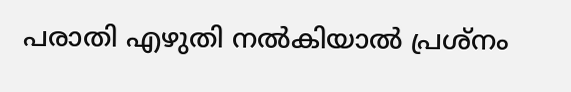പരാതി എഴുതി നൽകിയാൽ പ്രശ്‌നം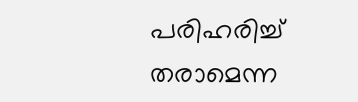പരിഹരിച്ച് തരാമെന്ന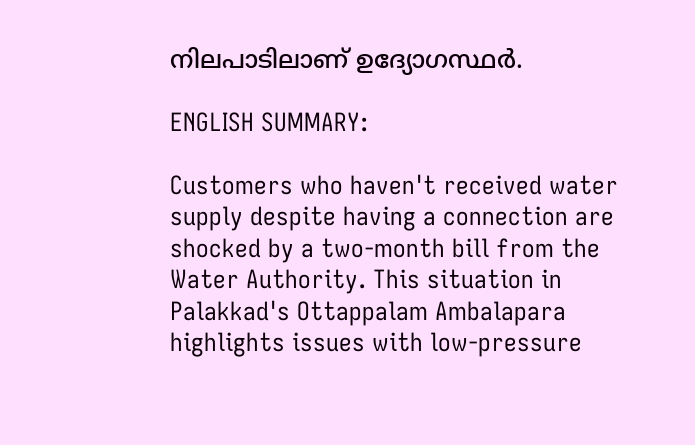നിലപാടിലാണ് ഉദ്യോഗസ്ഥർ.

ENGLISH SUMMARY:

Customers who haven't received water supply despite having a connection are shocked by a two-month bill from the Water Authority. This situation in Palakkad's Ottappalam Ambalapara highlights issues with low-pressure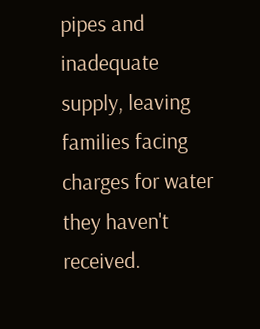pipes and inadequate supply, leaving families facing charges for water they haven't received.